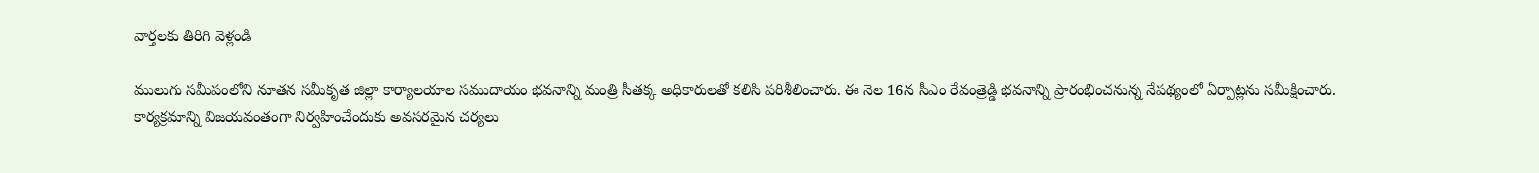వార్తలకు తిరిగి వెళ్లండి

ములుగు సమీపంలోని నూతన సమీకృత జిల్లా కార్యాలయాల సముదాయం భవనాన్ని మంత్రి సీతక్క అధికారులతో కలిసి పరిశీలించారు. ఈ నెల 16న సీఎం రేవంత్రెడ్డి భవనాన్ని ప్రారంభించనున్న నేపథ్యంలో ఏర్పాట్లను సమీక్షించారు.
కార్యక్రమాన్ని విజయవంతంగా నిర్వహించేందుకు అవసరమైన చర్యలు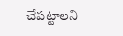చేపట్టాలని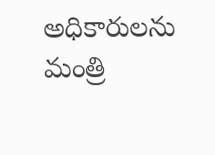అధికారులను మంత్రి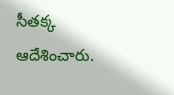సీతక్క ఆదేశించారు.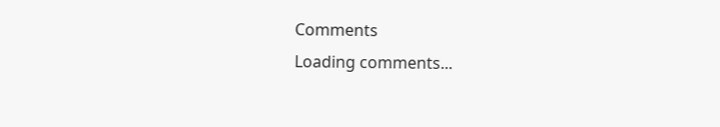Comments
Loading comments...